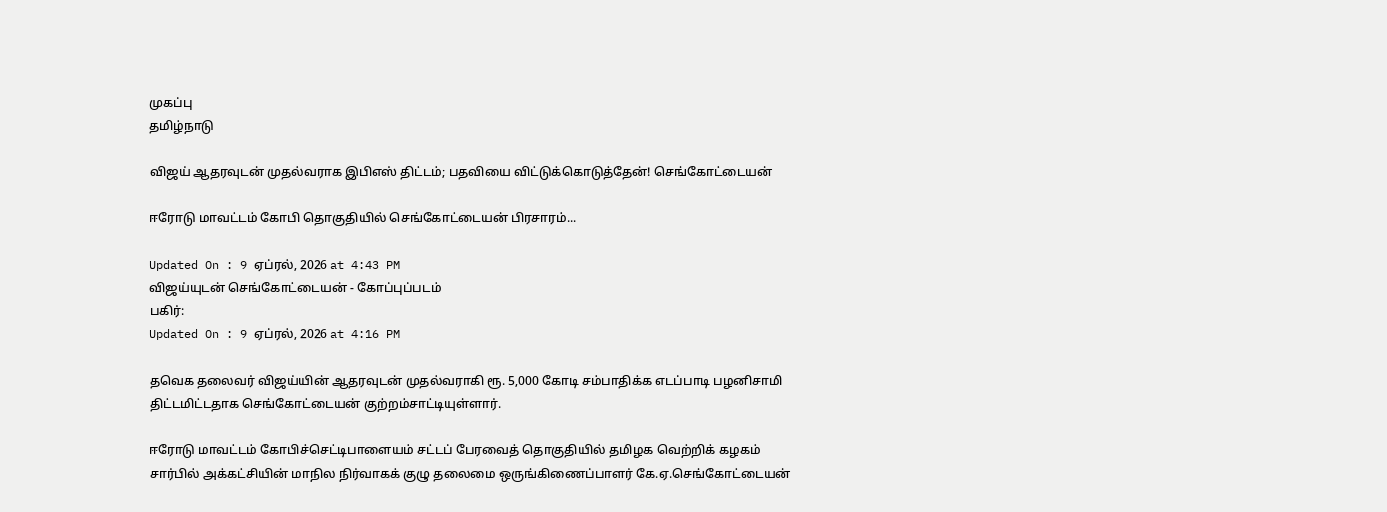முகப்பு
தமிழ்நாடு

விஜய் ஆதரவுடன் முதல்வராக இபிஎஸ் திட்டம்; பதவியை விட்டுக்கொடுத்தேன்! செங்கோட்டையன்

ஈரோடு மாவட்டம் கோபி தொகுதியில் செங்கோட்டையன் பிரசாரம்...

Updated On : 9 ஏப்ரல், 2026 at 4:43 PM
விஜய்யுடன் செங்கோட்டையன் - கோப்புப்படம்
பகிர்:
Updated On : 9 ஏப்ரல், 2026 at 4:16 PM

தவெக தலைவர் விஜய்யின் ஆதரவுடன் முதல்வராகி ரூ. 5,000 கோடி சம்பாதிக்க எடப்பாடி பழனிசாமி திட்டமிட்டதாக செங்கோட்டையன் குற்றம்சாட்டியுள்ளார்.

ஈரோடு மாவட்டம் கோபிச்செட்டிபாளையம் சட்டப் பேரவைத் தொகுதியில் தமிழக வெற்றிக் கழகம் சார்பில் அக்கட்சியின் மாநில நிர்வாகக் குழு தலைமை ஒருங்கிணைப்பாளர் கே.ஏ.செங்கோட்டையன்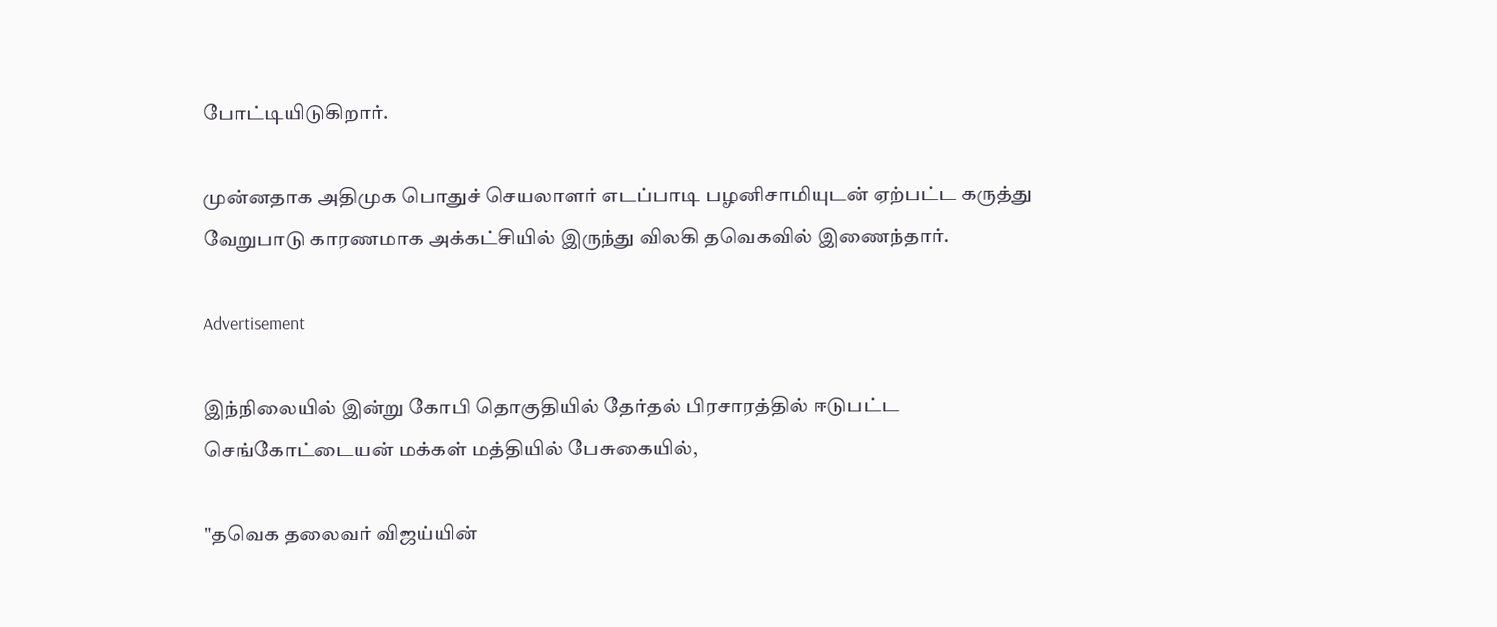போட்டியிடுகிறார்.

முன்னதாக அதிமுக பொதுச் செயலாளர் எடப்பாடி பழனிசாமியுடன் ஏற்பட்ட கருத்து வேறுபாடு காரணமாக அக்கட்சியில் இருந்து விலகி தவெகவில் இணைந்தார்.

Advertisement

இந்நிலையில் இன்று கோபி தொகுதியில் தேர்தல் பிரசாரத்தில் ஈடுபட்ட செங்கோட்டையன் மக்கள் மத்தியில் பேசுகையில்,

"தவெக தலைவர் விஜய்யின்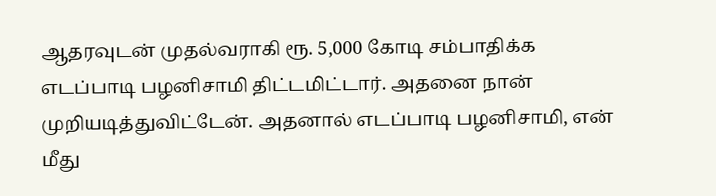ஆதரவுடன் முதல்வராகி ரூ. 5,000 கோடி சம்பாதிக்க எடப்பாடி பழனிசாமி திட்டமிட்டார். அதனை நான் முறியடித்துவிட்டேன். அதனால் எடப்பாடி பழனிசாமி, என் மீது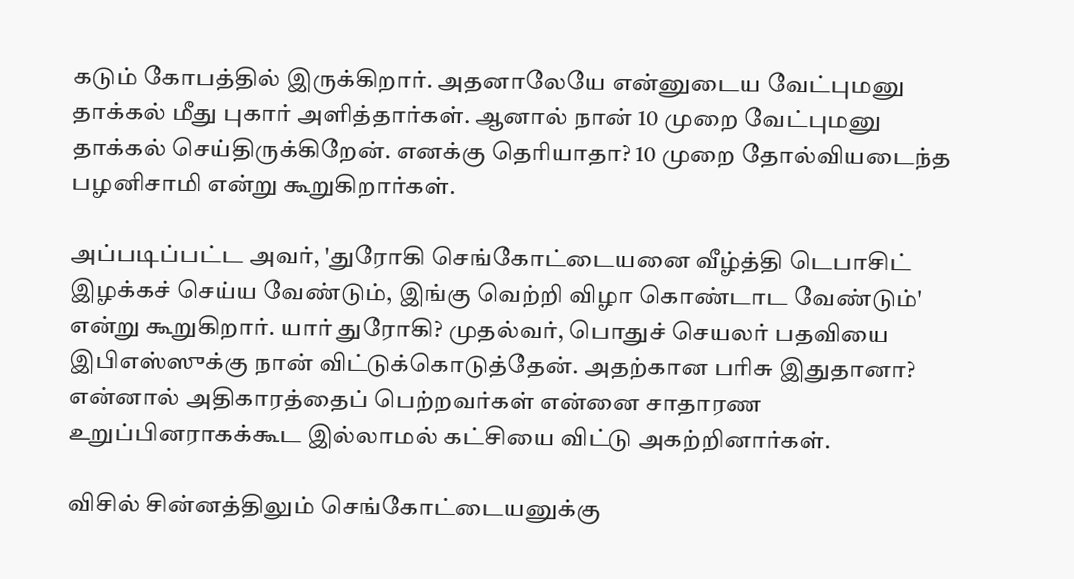கடும் கோபத்தில் இருக்கிறார். அதனாலேயே என்னுடைய வேட்புமனு தாக்கல் மீது புகார் அளித்தார்கள். ஆனால் நான் 10 முறை வேட்புமனு தாக்கல் செய்திருக்கிறேன். எனக்கு தெரியாதா? 10 முறை தோல்வியடைந்த பழனிசாமி என்று கூறுகிறார்கள்.

அப்படிப்பட்ட அவர், 'துரோகி செங்கோட்டையனை வீழ்த்தி டெபாசிட் இழக்கச் செய்ய வேண்டும், இங்கு வெற்றி விழா கொண்டாட வேண்டும்' என்று கூறுகிறார். யார் துரோகி? முதல்வர், பொதுச் செயலர் பதவியை இபிஎஸ்ஸுக்கு நான் விட்டுக்கொடுத்தேன். அதற்கான பரிசு இதுதானா? என்னால் அதிகாரத்தைப் பெற்றவர்கள் என்னை சாதாரண உறுப்பினராகக்கூட இல்லாமல் கட்சியை விட்டு அகற்றினார்கள்.

விசில் சின்னத்திலும் செங்கோட்டையனுக்கு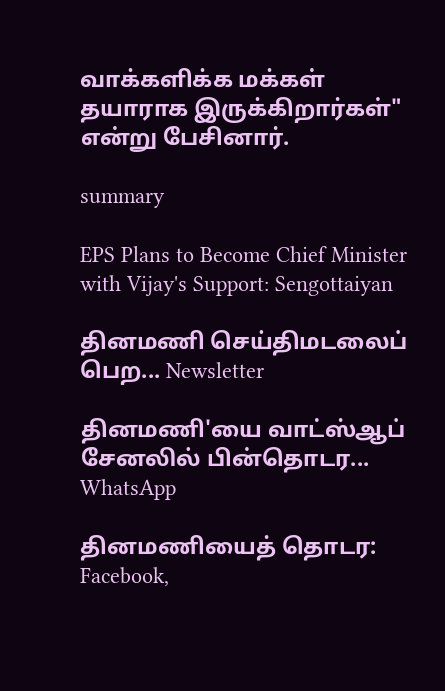வாக்களிக்க மக்கள் தயாராக இருக்கிறார்கள்" என்று பேசினார்.

summary

EPS Plans to Become Chief Minister with Vijay's Support: Sengottaiyan

தினமணி செய்திமடலைப் பெற... Newsletter

தினமணி'யை வாட்ஸ்ஆப் சேனலில் பின்தொடர... WhatsApp

தினமணியைத் தொடர: Facebook,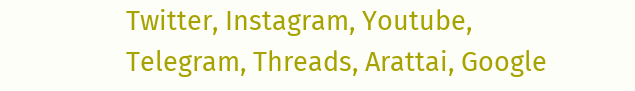Twitter, Instagram, Youtube, Telegram, Threads, Arattai, Google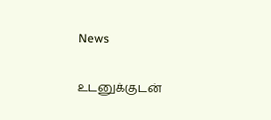News

உடனுக்குடன்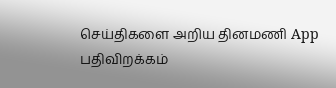செய்திகளை அறிய தினமணி App பதிவிறக்கம்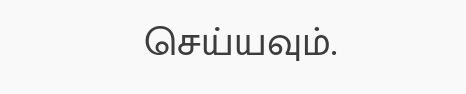செய்யவும்.